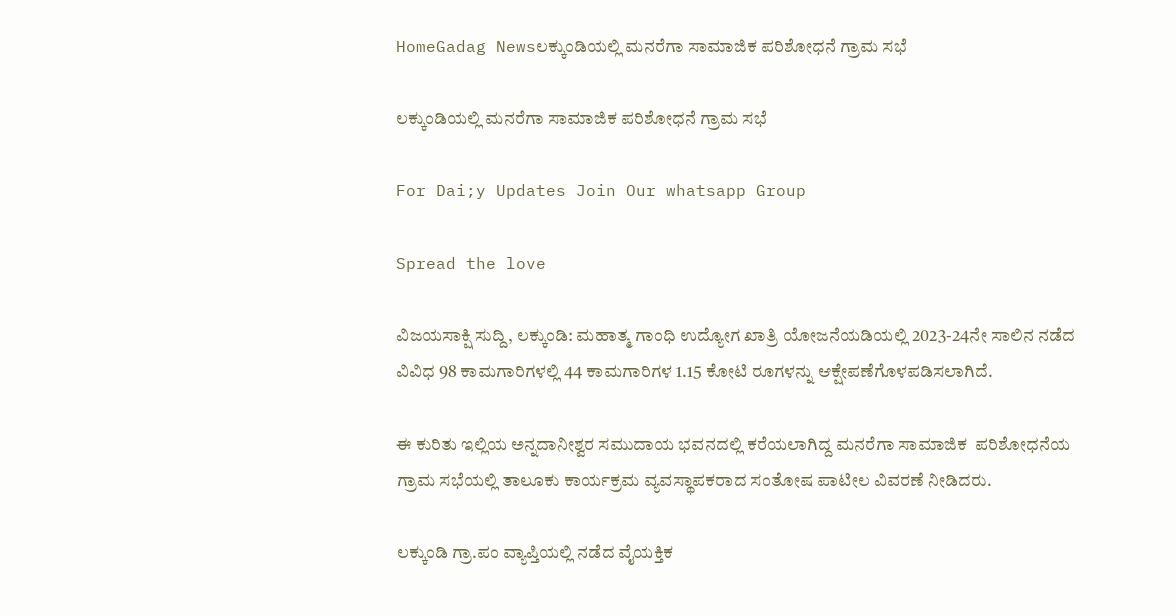HomeGadag Newsಲಕ್ಕುಂಡಿಯಲ್ಲಿ ಮನರೆಗಾ ಸಾಮಾಜಿಕ ಪರಿಶೋಧನೆ ಗ್ರಾಮ ಸಭೆ

ಲಕ್ಕುಂಡಿಯಲ್ಲಿ ಮನರೆಗಾ ಸಾಮಾಜಿಕ ಪರಿಶೋಧನೆ ಗ್ರಾಮ ಸಭೆ

For Dai;y Updates Join Our whatsapp Group

Spread the love

ವಿಜಯಸಾಕ್ಷಿ ಸುದ್ದಿ, ಲಕ್ಕುಂಡಿ: ಮಹಾತ್ಮ ಗಾಂಧಿ ಉದ್ಯೋಗ ಖಾತ್ರಿ ಯೋಜನೆಯಡಿಯಲ್ಲಿ 2023-24ನೇ ಸಾಲಿನ ನಡೆದ ವಿವಿಧ 98 ಕಾಮಗಾರಿಗಳಲ್ಲಿ 44 ಕಾಮಗಾರಿಗಳ 1.15 ಕೋಟಿ ರೂಗಳನ್ನು ಆಕ್ಷೇಪಣೆಗೊಳಪಡಿಸಲಾಗಿದೆ.

ಈ ಕುರಿತು ಇಲ್ಲಿಯ ಅನ್ನದಾನೀಶ್ವರ ಸಮುದಾಯ ಭವನದಲ್ಲಿ ಕರೆಯಲಾಗಿದ್ದ ಮನರೆಗಾ ಸಾಮಾಜಿಕ  ಪರಿಶೋಧನೆಯ ಗ್ರಾಮ ಸಭೆಯಲ್ಲಿ ತಾಲೂಕು ಕಾರ್ಯಕ್ರಮ ವ್ಯವಸ್ಥಾಪಕರಾದ ಸಂತೋಷ ಪಾಟೀಲ ವಿವರಣೆ ನೀಡಿದರು.

ಲಕ್ಕುಂಡಿ ಗ್ರಾ.ಪಂ ವ್ಯಾಪ್ತಿಯಲ್ಲಿ ನಡೆದ ವೈಯಕ್ತಿಕ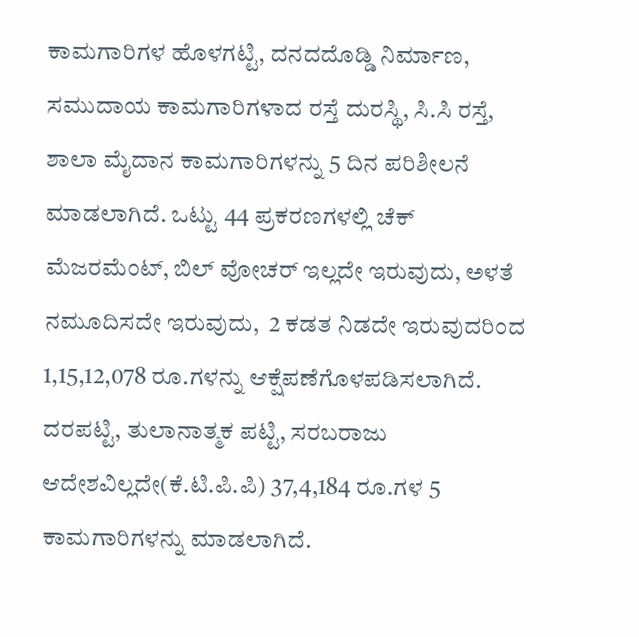ಕಾಮಗಾರಿಗಳ ಹೊಳಗಟ್ಟಿ, ದನದದೊಡ್ಡಿ ನಿರ್ಮಾಣ, ಸಮುದಾಯ ಕಾಮಗಾರಿಗಳಾದ ರಸ್ತೆ ದುರಸ್ಥಿ, ಸಿ.ಸಿ ರಸ್ತೆ, ಶಾಲಾ ಮೈದಾನ ಕಾಮಗಾರಿಗಳನ್ನು 5 ದಿನ ಪರಿಶೀಲನೆ ಮಾಡಲಾಗಿದೆ. ಒಟ್ಟು 44 ಪ್ರಕರಣಗಳಲ್ಲಿ ಚೆಕ್ ಮೆಜರಮೆಂಟ್, ಬಿಲ್ ವೋಚರ್ ಇಲ್ಲದೇ ಇರುವುದು, ಅಳತೆ ನಮೂದಿಸದೇ ಇರುವುದು,  2 ಕಡತ ನಿಡದೇ ಇರುವುದರಿಂದ  1,15,12,078 ರೂ.ಗಳನ್ನು ಆಕ್ಷೆಪಣೆಗೊಳಪಡಿಸಲಾಗಿದೆ. ದರಪಟ್ಟಿ, ತುಲಾನಾತ್ಮಕ ಪಟ್ಟಿ, ಸರಬರಾಜು ಆದೇಶವಿಲ್ಲದೇ(ಕೆ.ಟಿ.ಪಿ.ಪಿ) 37,4,184 ರೂ.ಗಳ 5 ಕಾಮಗಾರಿಗಳನ್ನು ಮಾಡಲಾಗಿದೆ.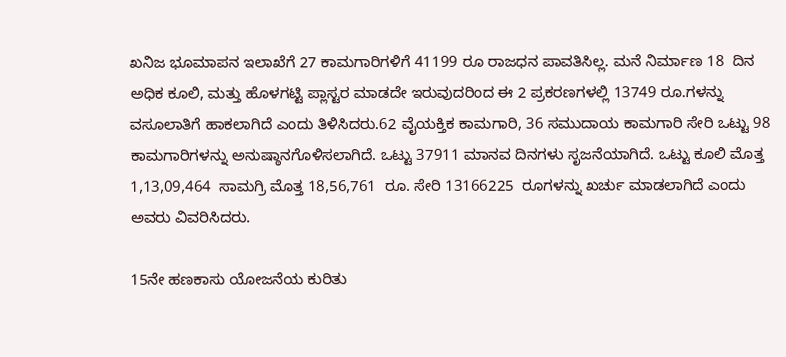ಖನಿಜ ಭೂಮಾಪನ ಇಲಾಖೆಗೆ 27 ಕಾಮಗಾರಿಗಳಿಗೆ 41199 ರೂ ರಾಜಧನ ಪಾವತಿಸಿಲ್ಲ. ಮನೆ ನಿರ್ಮಾಣ 18  ದಿನ ಅಧಿಕ ಕೂಲಿ, ಮತ್ತು ಹೊಳಗಟ್ಟಿ ಪ್ಲಾಸ್ಟರ ಮಾಡದೇ ಇರುವುದರಿಂದ ಈ 2 ಪ್ರಕರಣಗಳಲ್ಲಿ 13749 ರೂ.ಗಳನ್ನು ವಸೂಲಾತಿಗೆ ಹಾಕಲಾಗಿದೆ ಎಂದು ತಿಳಿಸಿದರು.62 ವೈಯಕ್ತಿಕ ಕಾಮಗಾರಿ, 36 ಸಮುದಾಯ ಕಾಮಗಾರಿ ಸೇರಿ ಒಟ್ಟು 98 ಕಾಮಗಾರಿಗಳನ್ನು ಅನುಷ್ಠಾನಗೊಳಿಸಲಾಗಿದೆ. ಒಟ್ಟು 37911 ಮಾನವ ದಿನಗಳು ಸೃಜನೆಯಾಗಿದೆ. ಒಟ್ಟು ಕೂಲಿ ಮೊತ್ತ 1,13,09,464  ಸಾಮಗ್ರಿ ಮೊತ್ತ 18,56,761  ರೂ. ಸೇರಿ 13166225  ರೂಗಳನ್ನು ಖರ್ಚು ಮಾಡಲಾಗಿದೆ ಎಂದು ಅವರು ವಿವರಿಸಿದರು.

15ನೇ ಹಣಕಾಸು ಯೋಜನೆಯ ಕುರಿತು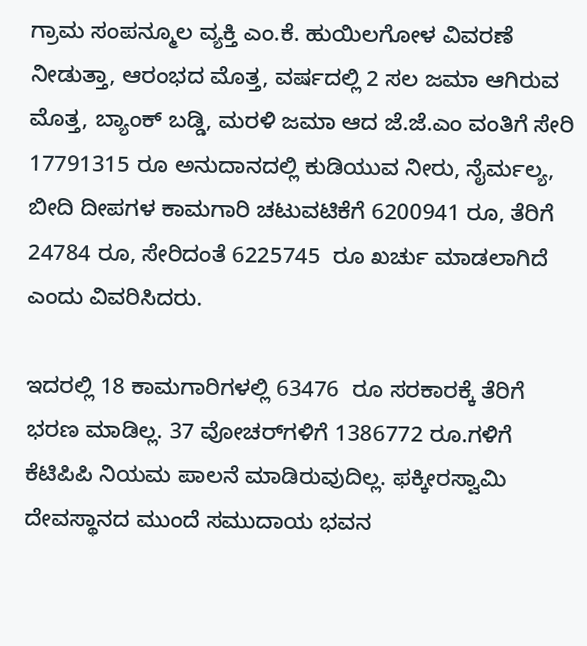ಗ್ರಾಮ ಸಂಪನ್ಮೂಲ ವ್ಯಕ್ತಿ ಎಂ.ಕೆ. ಹುಯಿಲಗೋಳ ವಿವರಣೆ ನೀಡುತ್ತಾ, ಆರಂಭದ ಮೊತ್ತ, ವರ್ಷದಲ್ಲಿ 2 ಸಲ ಜಮಾ ಆಗಿರುವ ಮೊತ್ತ, ಬ್ಯಾಂಕ್ ಬಡ್ಡಿ, ಮರಳಿ ಜಮಾ ಆದ ಜೆ.ಜೆ.ಎಂ ವಂತಿಗೆ ಸೇರಿ 17791315 ರೂ ಅನುದಾನದಲ್ಲಿ ಕುಡಿಯುವ ನೀರು, ನೈರ್ಮಲ್ಯ, ಬೀದಿ ದೀಪಗಳ ಕಾಮಗಾರಿ ಚಟುವಟಿಕೆಗೆ 6200941 ರೂ, ತೆರಿಗೆ 24784 ರೂ, ಸೇರಿದಂತೆ 6225745  ರೂ ಖರ್ಚು ಮಾಡಲಾಗಿದೆ ಎಂದು ವಿವರಿಸಿದರು.

ಇದರಲ್ಲಿ 18 ಕಾಮಗಾರಿಗಳಲ್ಲಿ 63476  ರೂ ಸರಕಾರಕ್ಕೆ ತೆರಿಗೆ ಭರಣ ಮಾಡಿಲ್ಲ. 37 ವೋಚರ್‌ಗಳಿಗೆ 1386772 ರೂ.ಗಳಿಗೆ ಕೆಟಿಪಿಪಿ ನಿಯಮ ಪಾಲನೆ ಮಾಡಿರುವುದಿಲ್ಲ. ಫಕ್ಕೀರಸ್ವಾಮಿ ದೇವಸ್ಥಾನದ ಮುಂದೆ ಸಮುದಾಯ ಭವನ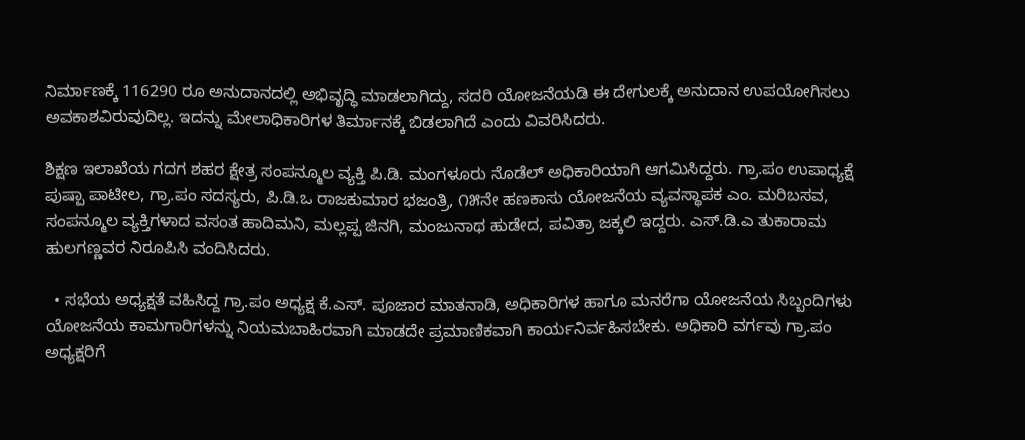ನಿರ್ಮಾಣಕ್ಕೆ 116290 ರೂ ಅನುದಾನದಲ್ಲಿ ಅಭಿವೃದ್ಧಿ ಮಾಡಲಾಗಿದ್ದು, ಸದರಿ ಯೋಜನೆಯಡಿ ಈ ದೇಗುಲಕ್ಕೆ ಅನುದಾನ ಉಪಯೋಗಿಸಲು ಅವಕಾಶವಿರುವುದಿಲ್ಲ. ಇದನ್ನು ಮೇಲಾಧಿಕಾರಿಗಳ ತಿರ್ಮಾನಕ್ಕೆ ಬಿಡಲಾಗಿದೆ ಎಂದು ವಿವರಿಸಿದರು.

ಶಿಕ್ಷಣ ಇಲಾಖೆಯ ಗದಗ ಶಹರ ಕ್ಷೇತ್ರ ಸಂಪನ್ಮೂಲ ವ್ಯಕ್ತಿ ಪಿ.ಡಿ. ಮಂಗಳೂರು ನೊಡೆಲ್ ಅಧಿಕಾರಿಯಾಗಿ ಆಗಮಿಸಿದ್ದರು. ಗ್ರಾ.ಪಂ ಉಪಾಧ್ಯಕ್ಷೆ ಪುಷ್ಪಾ ಪಾಟೀಲ, ಗ್ರಾ.ಪಂ ಸದಸ್ಯರು, ಪಿ.ಡಿ.ಒ ರಾಜಕುಮಾರ ಭಜಂತ್ರಿ, ೧೫ನೇ ಹಣಕಾಸು ಯೋಜನೆಯ ವ್ಯವಸ್ಥಾಪಕ ಎಂ. ಮರಿಬಸವ, ಸಂಪನ್ಮೂಲ ವ್ಯಕ್ತಿಗಳಾದ ವಸಂತ ಹಾದಿಮನಿ, ಮಲ್ಲಪ್ಪ ಜಿನಗಿ, ಮಂಜುನಾಥ ಹುಡೇದ, ಪವಿತ್ರಾ ಜಕ್ಕಲಿ ಇದ್ದರು. ಎಸ್.ಡಿ.ಎ ತುಕಾರಾಮ ಹುಲಗಣ್ಣವರ ನಿರೂಪಿಸಿ ವಂದಿಸಿದರು.

  • ಸಭೆಯ ಅಧ್ಯಕ್ಷತೆ ವಹಿಸಿದ್ದ ಗ್ರಾ.ಪಂ ಅಧ್ಯಕ್ಷ ಕೆ.ಎಸ್. ಪೂಜಾರ ಮಾತನಾಡಿ, ಅಧಿಕಾರಿಗಳ ಹಾಗೂ ಮನರೆಗಾ ಯೋಜನೆಯ ಸಿಬ್ಬಂದಿಗಳು ಯೋಜನೆಯ ಕಾಮಗಾರಿಗಳನ್ನು ನಿಯಮಬಾಹಿರವಾಗಿ ಮಾಡದೇ ಪ್ರಮಾಣಿಕವಾಗಿ ಕಾರ್ಯನಿರ್ವಹಿಸಬೇಕು. ಅಧಿಕಾರಿ ವರ್ಗವು ಗ್ರಾ.ಪಂ ಅಧ್ಯಕ್ಷರಿಗೆ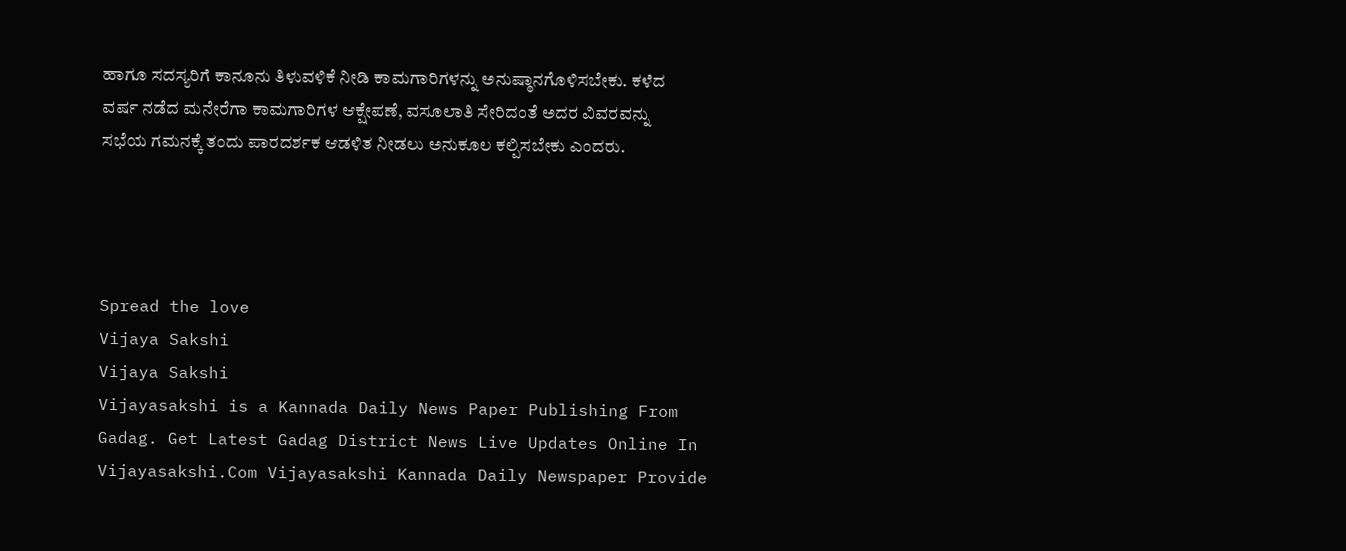ಹಾಗೂ ಸದಸ್ಯರಿಗೆ ಕಾನೂನು ತಿಳುವಳಿಕೆ ನೀಡಿ ಕಾಮಗಾರಿಗಳನ್ನು ಅನುಷ್ಠಾನಗೊಳಿಸಬೇಕು. ಕಳೆದ ವರ್ಷ ನಡೆದ ಮನೇರೆಗಾ ಕಾಮಗಾರಿಗಳ ಆಕ್ಷೇಪಣೆ, ವಸೂಲಾತಿ ಸೇರಿದಂತೆ ಅದರ ವಿವರವನ್ನು ಸಭೆಯ ಗಮನಕ್ಕೆ ತಂದು ಪಾರದರ್ಶಕ ಆಡಳಿತ ನೀಡಲು ಅನುಕೂಲ ಕಲ್ಪಿಸಬೇಕು ಎಂದರು.




Spread the love
Vijaya Sakshi
Vijaya Sakshi
Vijayasakshi is a Kannada Daily News Paper Publishing From Gadag. Get Latest Gadag District News Live Updates Online In Vijayasakshi.Com Vijayasakshi Kannada Daily Newspaper Provide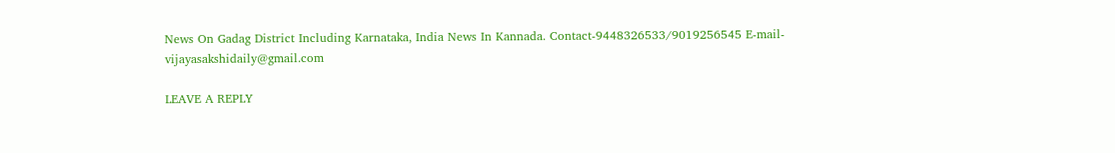News On Gadag District Including Karnataka, India News In Kannada. Contact-9448326533/9019256545 E-mail-vijayasakshidaily@gmail.com

LEAVE A REPLY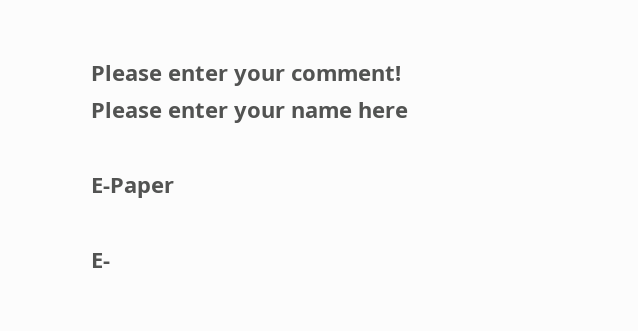Please enter your comment!
Please enter your name here

E-Paper

E-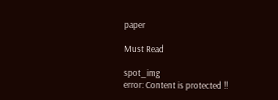paper

Must Read

spot_img
error: Content is protected !!